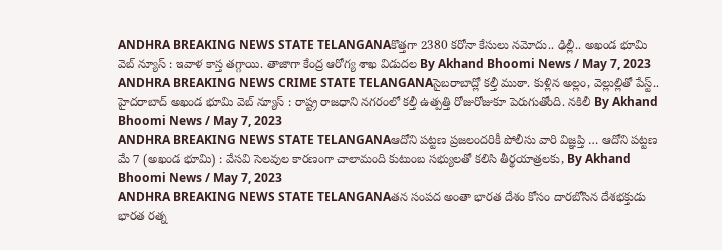ANDHRA BREAKING NEWS STATE TELANGANAకొత్తగా 2380 కరోనా కేసులు నమోదు.. ఢిల్లీ.. అఖండ భూమి వెబ్ న్యూస్ : ఇవాళ కాస్త తగ్గాయి. తాజాగా కేంద్ర ఆరోగ్య శాఖ విడుదల By Akhand Bhoomi News / May 7, 2023
ANDHRA BREAKING NEWS CRIME STATE TELANGANAసైబరాబాద్లో కల్తీ ముఠా. కుళ్లిన అల్లం, వెల్లుల్లితో పేస్ట్.. హైదరాబాద్ అఖండ భూమి వెబ్ న్యూస్ : రాష్ట్ర రాజధాని నగరంలో కల్తీ ఉత్పత్తి రోజురోజుకూ పెరుగుతోంది. నకిలీ By Akhand Bhoomi News / May 7, 2023
ANDHRA BREAKING NEWS STATE TELANGANAఆదోని పట్టణ ప్రజలందరికీ పోలీసు వారి విజ్ఞప్తి … ఆదోని పట్టణ మే 7 (అఖండ భూమి) : వేసవి సెలవుల కారణంగా చాలామంది కుటుంబ సభ్యులతో కలిసి తీర్థయాత్రలకు, By Akhand Bhoomi News / May 7, 2023
ANDHRA BREAKING NEWS STATE TELANGANAతన సంపద అంతా భారత దేశం కోసం దారబోసిన దేశభక్తుడు భారత రత్న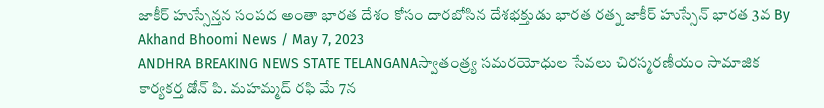జాకీర్ హుస్సేన్తన సంపద అంతా భారత దేశం కోసం దారబోసిన దేశభక్తుడు భారత రత్న జాకీర్ హుస్సేన్ భారత 3వ By Akhand Bhoomi News / May 7, 2023
ANDHRA BREAKING NEWS STATE TELANGANAస్వాతంత్ర్య సమరయోధుల సేవలు చిరస్మరణీయం సామాజిక కార్యకర్త డోన్ పి. మహమ్మద్ రఫి మే 7న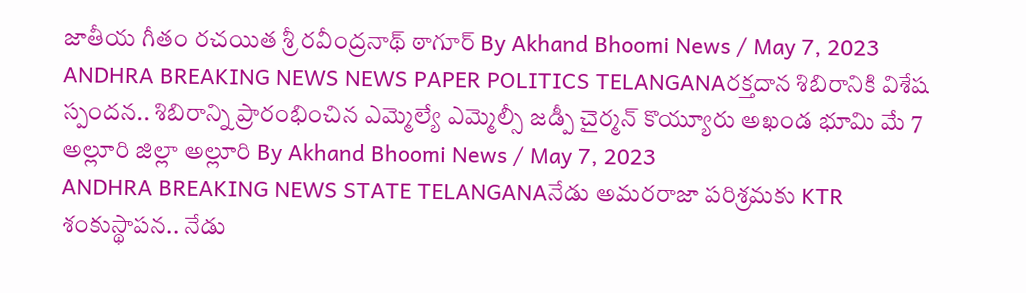జాతీయ గీతం రచయిత శ్రీ రవీంద్రనాథ్ ఠాగూర్ By Akhand Bhoomi News / May 7, 2023
ANDHRA BREAKING NEWS NEWS PAPER POLITICS TELANGANAరక్తదాన శిబిరానికి విశేష స్పందన.. శిబిరాన్ని ప్రారంభించిన ఎమ్మెల్యే ఎమ్మెల్సీ జడ్పీ చైర్మన్ కొయ్యూరు అఖండ భూమి మే 7 అల్లూరి జిల్లా అల్లూరి By Akhand Bhoomi News / May 7, 2023
ANDHRA BREAKING NEWS STATE TELANGANAనేడు అమరరాజా పరిశ్రమకు KTR శంకుస్థాపన.. నేడు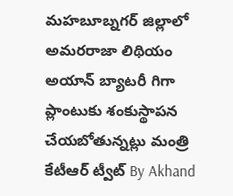మహబూబ్నగర్ జిల్లాలో అమరరాజా లిథియం అయాన్ బ్యాటరీ గిగా ప్లాంటుకు శంకుస్థాపన చేయబోతున్నట్లు మంత్రి కేటీఆర్ ట్వీట్ By Akhand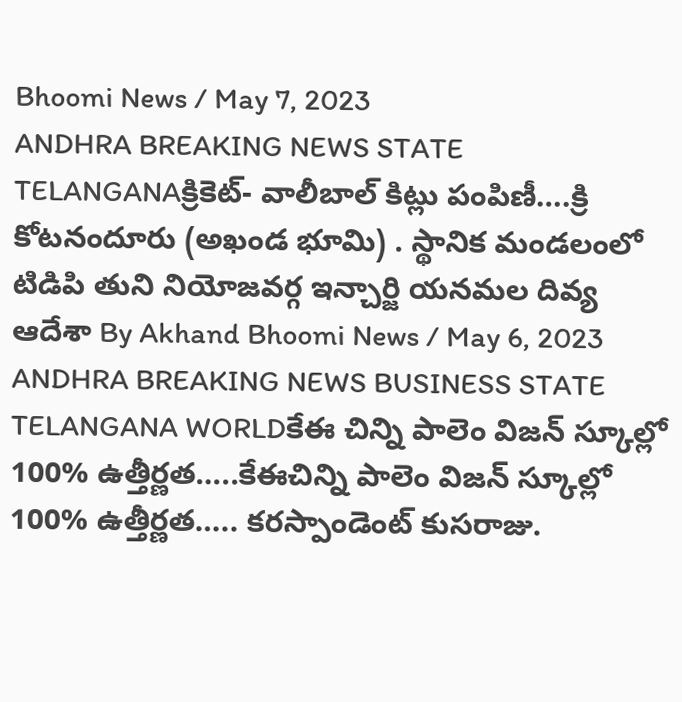Bhoomi News / May 7, 2023
ANDHRA BREAKING NEWS STATE TELANGANAక్రికెట్- వాలీబాల్ కిట్లు పంపిణీ….క్రి కోటనందూరు (అఖండ భూమి) . స్థానిక మండలంలో టిడిపి తుని నియోజవర్గ ఇన్చార్జి యనమల దివ్య ఆదేశా By Akhand Bhoomi News / May 6, 2023
ANDHRA BREAKING NEWS BUSINESS STATE TELANGANA WORLDకేఈ చిన్ని పాలెం విజన్ స్కూల్లో 100% ఉత్తీర్ణత…..కేఈచిన్ని పాలెం విజన్ స్కూల్లో 100% ఉత్తీర్ణత….. కరస్పాండెంట్ కుసరాజు.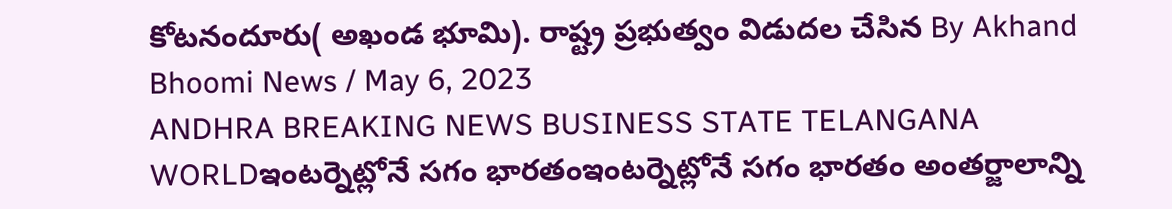కోటనందూరు( అఖండ భూమి). రాష్ట్ర ప్రభుత్వం విడుదల చేసిన By Akhand Bhoomi News / May 6, 2023
ANDHRA BREAKING NEWS BUSINESS STATE TELANGANA WORLDఇంటర్నెట్లోనే సగం భారతంఇంటర్నెట్లోనే సగం భారతం అంతర్జాలాన్ని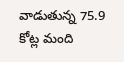వాడుతున్న 75.9 కోట్ల మంది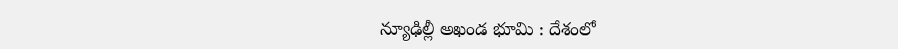న్యూఢిల్లీ అఖండ భూమి : దేశంలో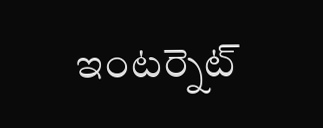ఇంటర్నెట్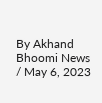By Akhand Bhoomi News / May 6, 2023